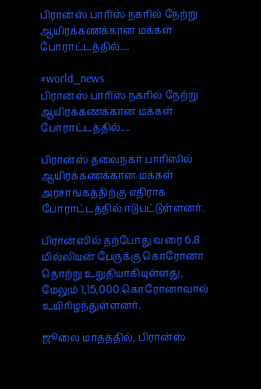பிரான்ஸ் பாரிஸ் நகரில் நேற்று ஆயிரக்கணக்கான மக்கள் போராட்டத்தில்....

#world_news
பிரான்ஸ் பாரிஸ் நகரில் நேற்று ஆயிரக்கணக்கான மக்கள் போராட்டத்தில்....

பிரான்ஸ் தலைநகர் பாரிஸில் ஆயிரக்கணக்கான மக்கள் அரசாங்கத்திற்கு எதிராக போராட்டத்தில் ஈடுபட்டுள்ளனர்.

பிரான்ஸில் தற்போது வரை 6.8 மில்லியன் பேருக்கு கொரோனா தொற்று உறுதியாகியுள்ளது, மேலும் 1,15,000 கொரோனாவால் உயிரிழந்துள்ளனர்.

ஜூலை மாதத்தில், பிரான்ஸ்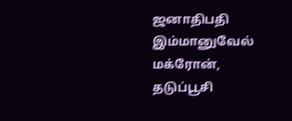ஜனாதிபதி இம்மானுவேல் மக்ரோன், தடுப்பூசி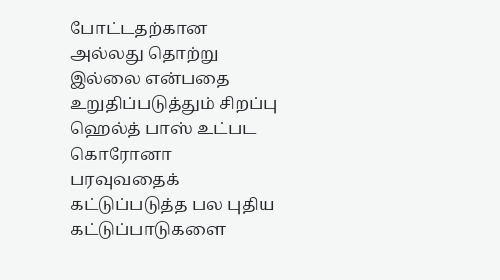போட்டதற்கான அல்லது தொற்று இல்லை என்பதை உறுதிப்படுத்தும் சிறப்பு ஹெல்த் பாஸ் உட்பட கொரோனா பரவுவதைக் கட்டுப்படுத்த பல புதிய கட்டுப்பாடுகளை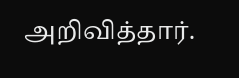அறிவித்தார்.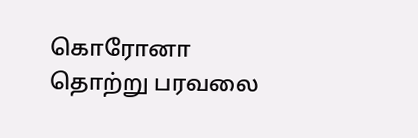கொரோனா தொற்று பரவலை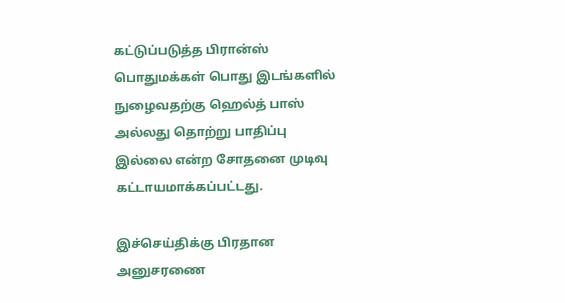கட்டுப்படுத்த பிரான்ஸ் பொதுமக்கள் பொது இடங்களில் நுழைவதற்கு ஹெல்த் பாஸ் அல்லது தொற்று பாதிப்பு இல்லை என்ற சோதனை முடிவு கட்டாயமாக்கப்பட்டது.

இச்செய்திக்கு பிரதான அனுசரணை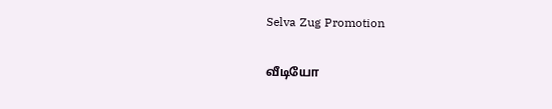Selva Zug Promotion

வீடியோ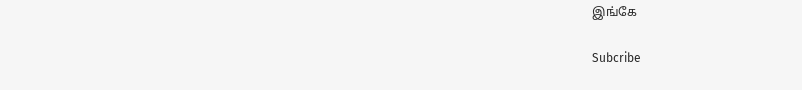இங்கே

Subcribe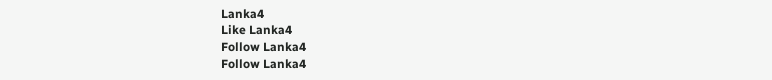Lanka4
Like Lanka4
Follow Lanka4
Follow Lanka4